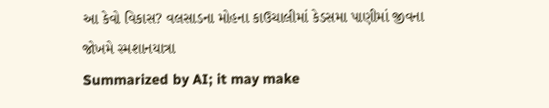આ કેવો વિકાસ? વલસાડના મોહના કાઉચાલીમાં કેડસમા પાણીમાં જીવના જોખમે સ્મશાનયાત્રા
Summarized by AI; it may make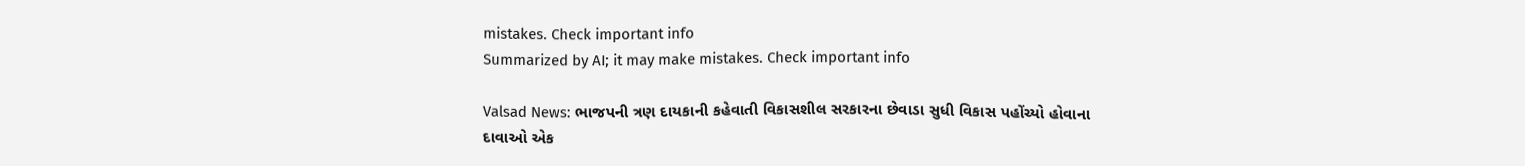mistakes. Check important info
Summarized by AI; it may make mistakes. Check important info

Valsad News: ભાજપની ત્રણ દાયકાની કહેવાતી વિકાસશીલ સરકારના છેવાડા સુધી વિકાસ પહોંચ્યો હોવાના દાવાઓ એક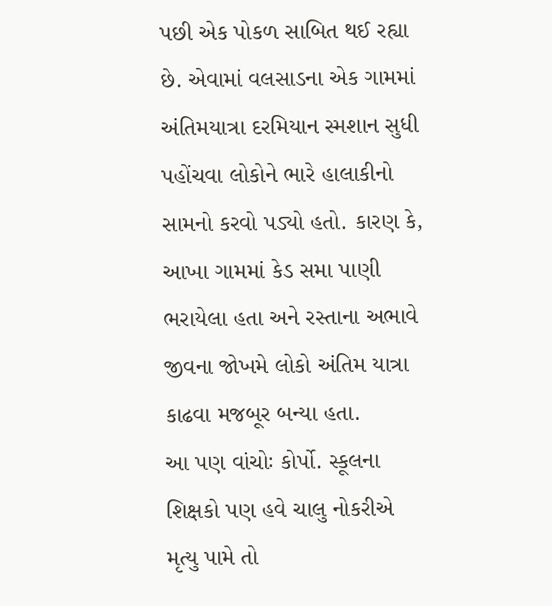પછી એક પોકળ સાબિત થઈ રહ્યા છે. એવામાં વલસાડના એક ગામમાં અંતિમયાત્રા દરમિયાન સ્મશાન સુધી પહોંચવા લોકોને ભારે હાલાકીનો સામનો કરવો પડ્યો હતો. કારણ કે, આખા ગામમાં કેડ સમા પાણી ભરાયેલા હતા અને રસ્તાના અભાવે જીવના જોખમે લોકો અંતિમ યાત્રા કાઢવા મજબૂર બન્યા હતા.
આ પણ વાંચોઃ કોર્પો. સ્કૂલના શિક્ષકો પણ હવે ચાલુ નોકરીએ મૃત્યુ પામે તો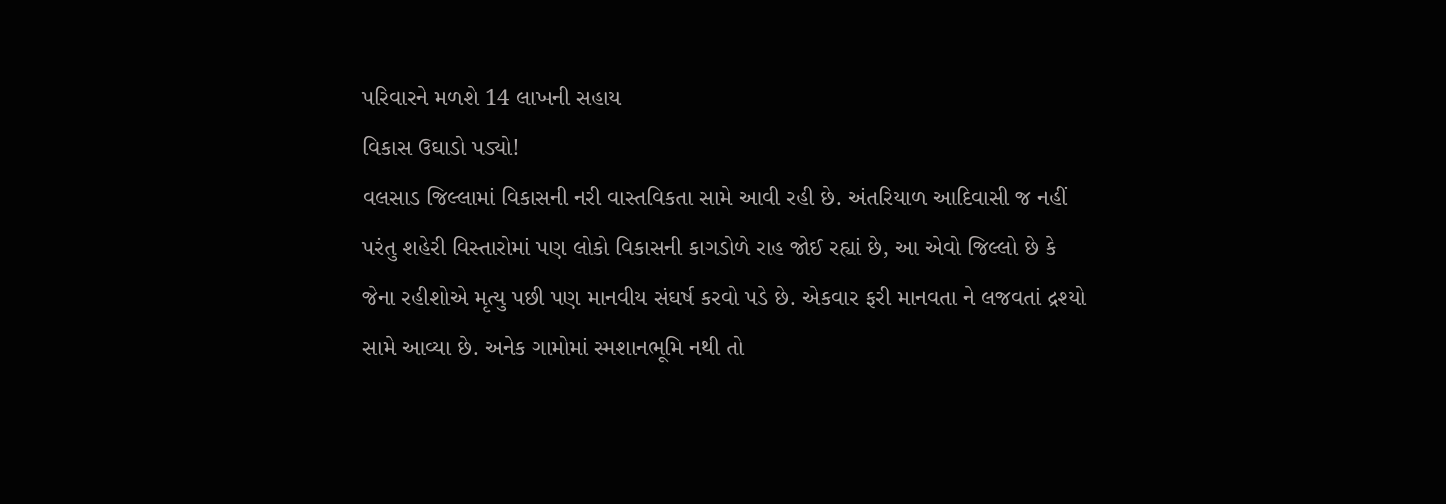પરિવારને મળશે 14 લાખની સહાય
વિકાસ ઉઘાડો પડ્યો!
વલસાડ જિલ્લામાં વિકાસની નરી વાસ્તવિકતા સામે આવી રહી છે. અંતરિયાળ આદિવાસી જ નહીં પરંતુ શહેરી વિસ્તારોમાં પણ લોકો વિકાસની કાગડોળે રાહ જોઈ રહ્યાં છે, આ એવો જિલ્લો છે કે જેના રહીશોએ મૃત્યુ પછી પણ માનવીય સંઘર્ષ કરવો પડે છે. એકવાર ફરી માનવતા ને લજવતાં દ્રશ્યો સામે આવ્યા છે. અનેક ગામોમાં સ્મશાનભૂમિ નથી તો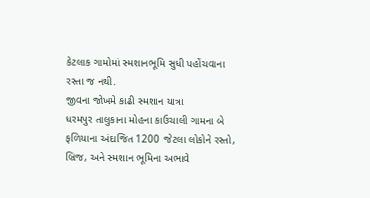કેટલાક ગામોમાં સ્મશાનભૂમિ સુધી પહોંચવાના રસ્તા જ નથી.
જીવના જોખમે કાઢી સ્મશાન યાત્રા
ધરમપુર તાલુકાના મોહના કાઉચાલી ગામના બે ફળિયાના અંદાજિત 1200 જેટલા લોકોને રસ્તો, બ્રિજ, અને સ્મશાન ભૂમિના અભાવે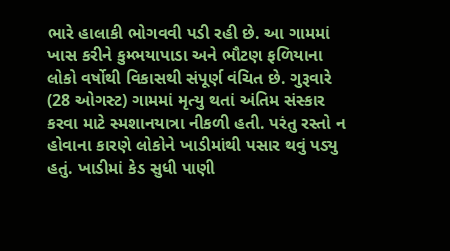ભારે હાલાકી ભોગવવી પડી રહી છે. આ ગામમાં ખાસ કરીને કુમ્ભયાપાડા અને ભૌટણ ફળિયાના લોકો વર્ષોથી વિકાસથી સંપૂર્ણ વંચિત છે. ગુરૂવારે (28 ઓગસ્ટ) ગામમાં મૃત્યુ થતાં અંતિમ સંસ્કાર કરવા માટે સ્મશાનયાત્રા નીકળી હતી. પરંતુ રસ્તો ન હોવાના કારણે લોકોને ખાડીમાંથી પસાર થવું પડ્યુ હતું. ખાડીમાં કેડ સુધી પાણી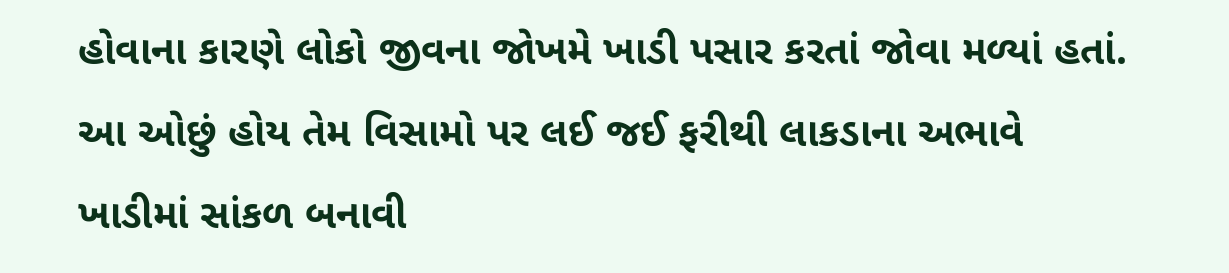હોવાના કારણે લોકો જીવના જોખમે ખાડી પસાર કરતાં જોવા મળ્યાં હતાં. આ ઓછું હોય તેમ વિસામો પર લઈ જઈ ફરીથી લાકડાના અભાવે ખાડીમાં સાંકળ બનાવી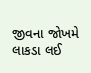જીવના જોખમે લાકડા લઈ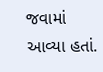જવામાં આવ્યા હતાં.